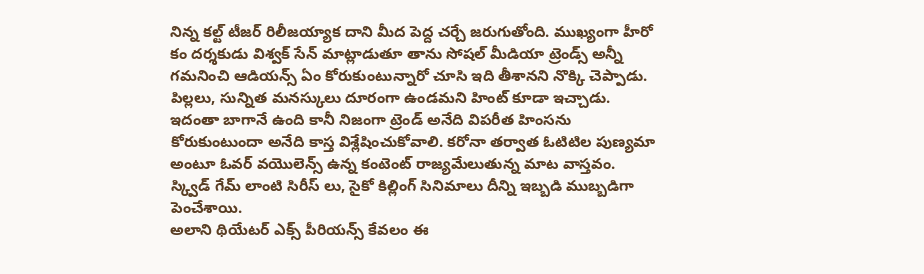నిన్న కల్ట్ టీజర్ రిలీజయ్యాక దాని మీద పెద్ద చర్చే జరుగుతోంది. ముఖ్యంగా హీరో కం దర్శకుడు విశ్వక్ సేన్ మాట్లాడుతూ తాను సోషల్ మీడియా ట్రెండ్స్ అన్నీ గమనించి ఆడియన్స్ ఏం కోరుకుంటున్నారో చూసి ఇది తీశానని నొక్కి చెప్పాడు. పిల్లలు, సున్నిత మనస్కులు దూరంగా ఉండమని హింట్ కూడా ఇచ్చాడు.
ఇదంతా బాగానే ఉంది కానీ నిజంగా ట్రెండ్ అనేది విపరీత హింసను కోరుకుంటుందా అనేది కాస్త విశ్లేషించుకోవాలి. కరోనా తర్వాత ఓటిటిల పుణ్యమా అంటూ ఓవర్ వయొలెన్స్ ఉన్న కంటెంట్ రాజ్యమేలుతున్న మాట వాస్తవం. స్క్విడ్ గేమ్ లాంటి సిరీస్ లు, సైకో కిల్లింగ్ సినిమాలు దీన్ని ఇబ్బడి ముబ్బడిగా పెంచేశాయి.
అలాని థియేటర్ ఎక్స్ పీరియన్స్ కేవలం ఈ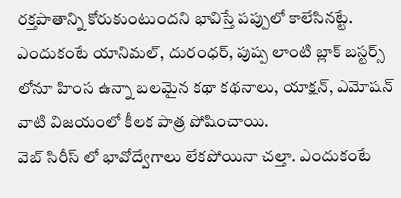రక్తపాతాన్ని కోరుకుంటుందని భావిస్తే పప్పులో కాలేసినట్టే. ఎందుకంటే యానిమల్, దురంధర్, పుష్ప లాంటి బ్లాక్ బస్టర్స్ లోనూ హింస ఉన్నా బలమైన కథా కథనాలు, యాక్షన్, ఎమోషన్ వాటి విజయంలో కీలక పాత్ర పోషించాయి.
వెబ్ సిరీస్ లో భావోద్వేగాలు లేకపోయినా చల్తా. ఎందుకంటే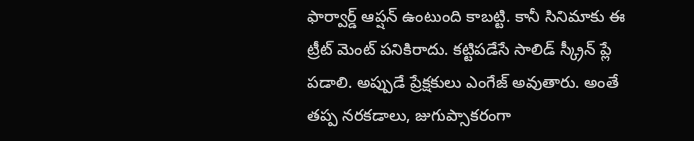ఫార్వార్డ్ ఆప్షన్ ఉంటుంది కాబట్టి. కానీ సినిమాకు ఈ ట్రీట్ మెంట్ పనికిరాదు. కట్టిపడేసే సాలిడ్ స్క్రీన్ ప్లే పడాలి. అప్పుడే ప్రేక్షకులు ఎంగేజ్ అవుతారు. అంతే తప్ప నరకడాలు, జుగుప్సాకరంగా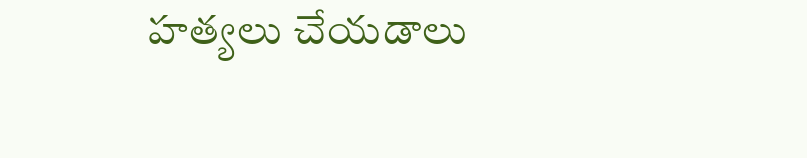హత్యలు చేయడాలు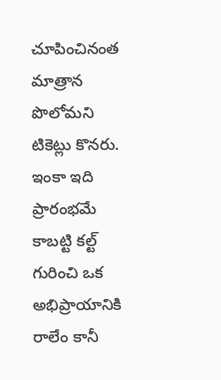చూపించినంత మాత్రాన పొలోమని టికెట్లు కొనరు.
ఇంకా ఇది ప్రారంభమే కాబట్టి కల్ట్ గురించి ఒక అభిప్రాయానికి రాలేం కానీ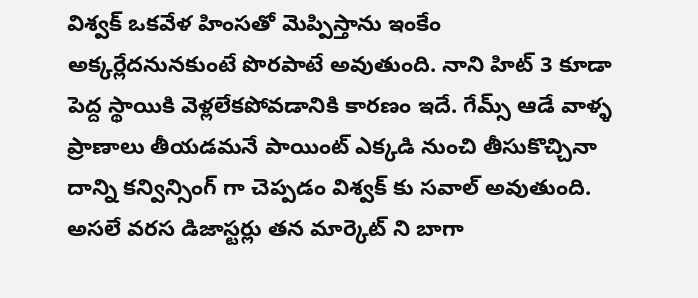విశ్వక్ ఒకవేళ హింసతో మెప్పిస్తాను ఇంకేం అక్కర్లేదనునకుంటే పొరపాటే అవుతుంది. నాని హిట్ 3 కూడా పెద్ద స్థాయికి వెళ్లలేకపోవడానికి కారణం ఇదే. గేమ్స్ ఆడే వాళ్ళ ప్రాణాలు తీయడమనే పాయింట్ ఎక్కడి నుంచి తీసుకొచ్చినా దాన్ని కన్విన్సింగ్ గా చెప్పడం విశ్వక్ కు సవాల్ అవుతుంది.
అసలే వరస డిజాస్టర్లు తన మార్కెట్ ని బాగా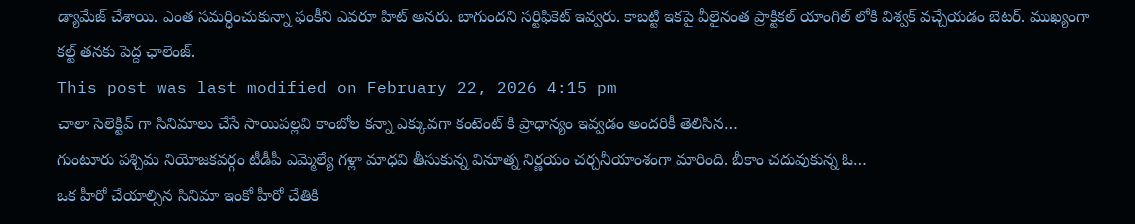డ్యామేజ్ చేశాయి. ఎంత సమర్ధించుకున్నా ఫంకీని ఎవరూ హిట్ అనరు. బాగుందని సర్టిఫికెట్ ఇవ్వరు. కాబట్టి ఇకపై వీలైనంత ప్రాక్టికల్ యాంగిల్ లోకి విశ్వక్ వచ్చేయడం బెటర్. ముఖ్యంగా కల్ట్ తనకు పెద్ద ఛాలెంజ్.
This post was last modified on February 22, 2026 4:15 pm
చాలా సెలెక్టివ్ గా సినిమాలు చేసే సాయిపల్లవి కాంబోల కన్నా ఎక్కువగా కంటెంట్ కి ప్రాధాన్యం ఇవ్వడం అందరికీ తెలిసిన…
గుంటూరు పశ్చిమ నియోజకవర్గం టీడీపీ ఎమ్మెల్యే గళ్లా మాధవి తీసుకున్న వినూత్న నిర్ణయం చర్చనీయాంశంగా మారింది. బీకాం చదువుకున్న ఓ…
ఒక హీరో చేయాల్సిన సినిమా ఇంకో హీరో చేతికి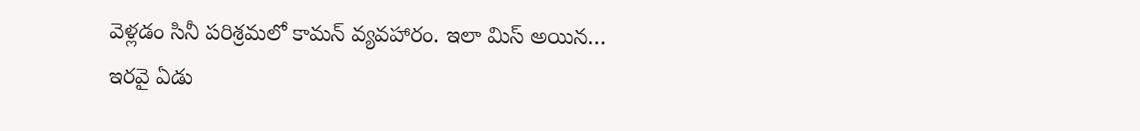వెళ్లడం సినీ పరిశ్రమలో కామన్ వ్యవహారం. ఇలా మిస్ అయిన…
ఇరవై ఏడు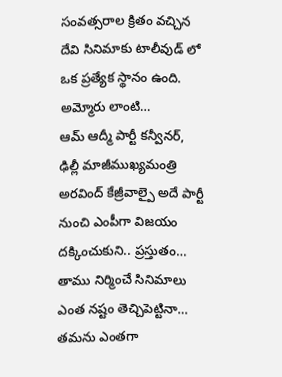సంవత్సరాల క్రితం వచ్చిన దేవి సినిమాకు టాలీవుడ్ లో ఒక ప్రత్యేక స్థానం ఉంది. అమ్మోరు లాంటి…
ఆమ్ ఆద్మీ పార్టీ కన్వీనర్, ఢిల్లీ మాజీముఖ్యమంత్రి అరవింద్ కేజ్రీవాల్పై అదే పార్టీ నుంచి ఎంపీగా విజయం దక్కించుకుని.. ప్రస్తుతం…
తాము నిర్మించే సినిమాలు ఎంత నష్టం తెచ్చిపెట్టినా… తమను ఎంతగా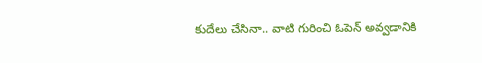కుదేలు చేసినా.. వాటి గురించి ఓపెన్ అవ్వడానికి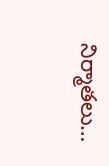నిర్మాతలు…